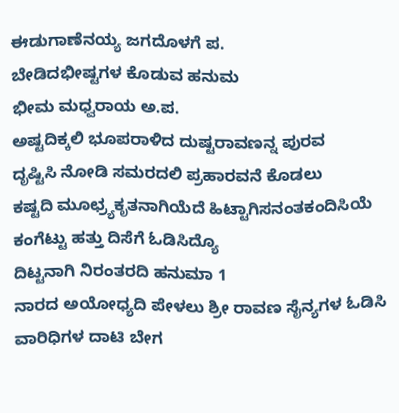ಈಡುಗಾಣೆನಯ್ಯ ಜಗದೊಳಗೆ ಪ.
ಬೇಡಿದಭೀಷ್ಟಗಳ ಕೊಡುವ ಹನುಮ
ಭೀಮ ಮಧ್ವರಾಯ ಅ.ಪ.
ಅಷ್ಟದಿಕ್ಕಲಿ ಭೂಪರಾಳಿದ ದುಷ್ಟರಾವಣನ್ನ ಪುರವ
ದೃಷ್ಟಿಸಿ ನೋಡಿ ಸಮರದಲಿ ಪ್ರಹಾರವನೆ ಕೊಡಲು
ಕಷ್ಟದಿ ಮೂಛ್ರ್ಯಕೃತನಾಗಿಯೆದೆ ಹಿಟ್ಟಾಗಿಸನಂತಕಂದಿಸಿಯೆ
ಕಂಗೆಟ್ಟು ಹತ್ತು ದಿಸೆಗೆ ಓಡಿಸಿದ್ಯೊ
ದಿಟ್ಟನಾಗಿ ನಿರಂತರದಿ ಹನುಮಾ 1
ನಾರದ ಅಯೋಧ್ಯದಿ ಪೇಳಲು ಶ್ರೀ ರಾವಣ ಸೈನ್ಯಗಳ ಓಡಿಸಿ
ವಾರಿಧಿಗಳ ದಾಟಿ ಬೇಗ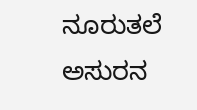ನೂರುತಲೆ ಅಸುರನ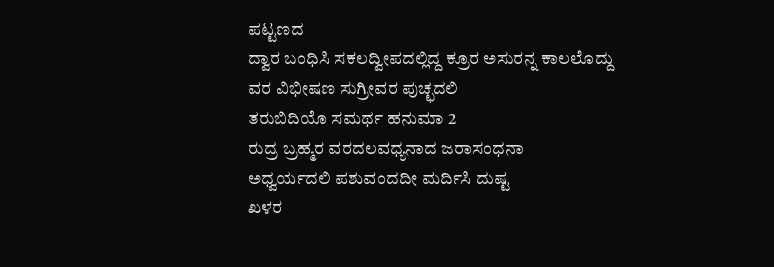ಪಟ್ಟಣದ
ದ್ವಾರ ಬಂಧಿಸಿ ಸಕಲದ್ವೀಪದಲ್ಲಿದ್ದ ಕ್ರೂರ ಅಸುರನ್ನ ಕಾಲಲೊದ್ದು
ವರ ವಿಭೀಷಣ ಸುಗ್ರೀವರ ಪುಚ್ಛದಲಿ
ತರುಬಿದಿಯೊ ಸಮರ್ಥ ಹನುಮಾ 2
ರುದ್ರ ಬ್ರಹ್ಮರ ವರದಲವಧ್ಯನಾದ ಜರಾಸಂಧನಾ
ಅಧ್ವರ್ಯದಲಿ ಪಶುವಂದದೀ ಮರ್ದಿಸಿ ದುಷ್ಟ
ಖಳರ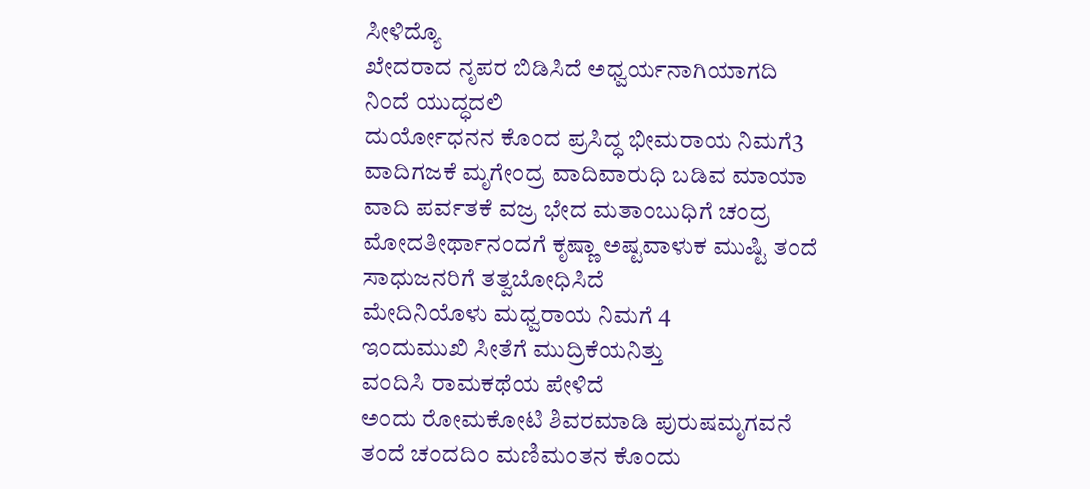ಸೀಳಿದ್ಯೊ
ಖೇದರಾದ ನೃಪರ ಬಿಡಿಸಿದೆ ಅಧ್ವರ್ಯನಾಗಿಯಾಗದಿ
ನಿಂದೆ ಯುದ್ಧದಲಿ
ದುರ್ಯೋಧನನ ಕೊಂದ ಪ್ರಸಿದ್ಧ ಭೀಮರಾಯ ನಿಮಗೆ3
ವಾದಿಗಜಕೆ ಮೃಗೇಂದ್ರ ವಾದಿವಾರುಧಿ ಬಡಿವ ಮಾಯಾ
ವಾದಿ ಪರ್ವತಕೆ ವಜ್ರ ಭೇದ ಮತಾಂಬುಧಿಗೆ ಚಂದ್ರ
ಮೋದತೀರ್ಥಾನಂದಗೆ ಕೃಷ್ಣಾ ಅಷ್ಟವಾಳುಕ ಮುಷ್ಟಿ ತಂದೆ
ಸಾಧುಜನರಿಗೆ ತತ್ವಬೋಧಿಸಿದೆ
ಮೇದಿನಿಯೊಳು ಮಧ್ವರಾಯ ನಿಮಗೆ 4
ಇಂದುಮುಖಿ ಸೀತೆಗೆ ಮುದ್ರಿಕೆಯನಿತ್ತು
ವಂದಿಸಿ ರಾಮಕಥೆಯ ಪೇಳಿದೆ
ಅಂದು ರೋಮಕೋಟಿ ಶಿವರಮಾಡಿ ಪುರುಷಮೃಗವನೆ
ತಂದೆ ಚಂದದಿಂ ಮಣಿಮಂತನ ಕೊಂದು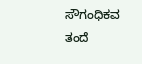ಸೌಗಂಧಿಕವ
ತಂದೆ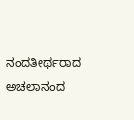ನಂದತೀರ್ಥರಾದ ಅಚಲಾನಂದ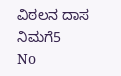ವಿಠಲನ ದಾಸ ನಿಮಗೆ5
No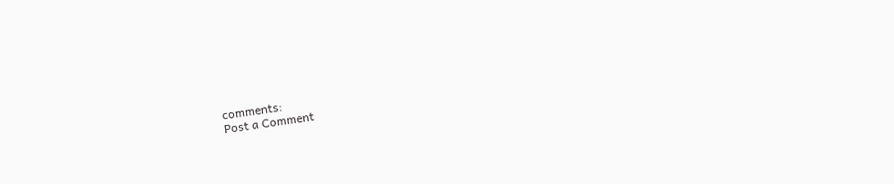comments:
Post a Comment